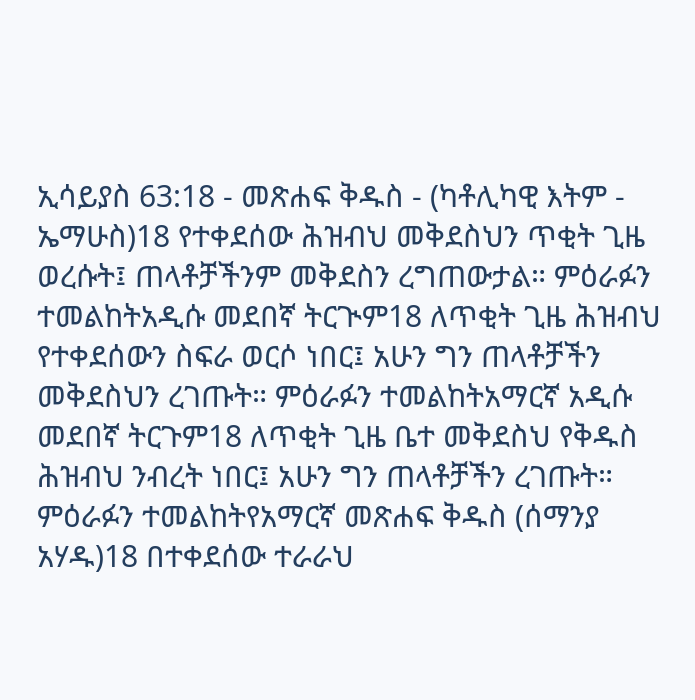ኢሳይያስ 63:18 - መጽሐፍ ቅዱስ - (ካቶሊካዊ እትም - ኤማሁስ)18 የተቀደሰው ሕዝብህ መቅደስህን ጥቂት ጊዜ ወረሱት፤ ጠላቶቻችንም መቅደስን ረግጠውታል። ምዕራፉን ተመልከትአዲሱ መደበኛ ትርጒም18 ለጥቂት ጊዜ ሕዝብህ የተቀደሰውን ስፍራ ወርሶ ነበር፤ አሁን ግን ጠላቶቻችን መቅደስህን ረገጡት። ምዕራፉን ተመልከትአማርኛ አዲሱ መደበኛ ትርጉም18 ለጥቂት ጊዜ ቤተ መቅደስህ የቅዱስ ሕዝብህ ንብረት ነበር፤ አሁን ግን ጠላቶቻችን ረገጡት። ምዕራፉን ተመልከትየአማርኛ መጽሐፍ ቅዱስ (ሰማንያ አሃዱ)18 በተቀደሰው ተራራህ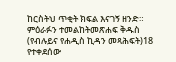ከርስትህ ጥቂት ክፍል እናገኝ ዘንድ። ምዕራፉን ተመልከትመጽሐፍ ቅዱስ (የብሉይና የሐዲስ ኪዳን መጻሕፍት)18 የተቀደሰው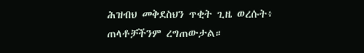ሕዝብህ መቅደስህን ጥቂት ጊዜ ወረሱት፥ ጠላቶቻችንም ረግጠውታል።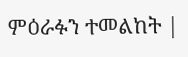ምዕራፉን ተመልከት |